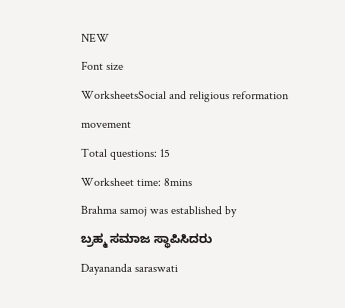NEW
Font size
WorksheetsSocial and religious reformation movement
Total questions: 15
Worksheet time: 8mins
Brahma samoj was established by
ಬ್ರಹ್ಮ ಸಮಾಜ ಸ್ಥಾಪಿಸಿದರು
Dayananda saraswati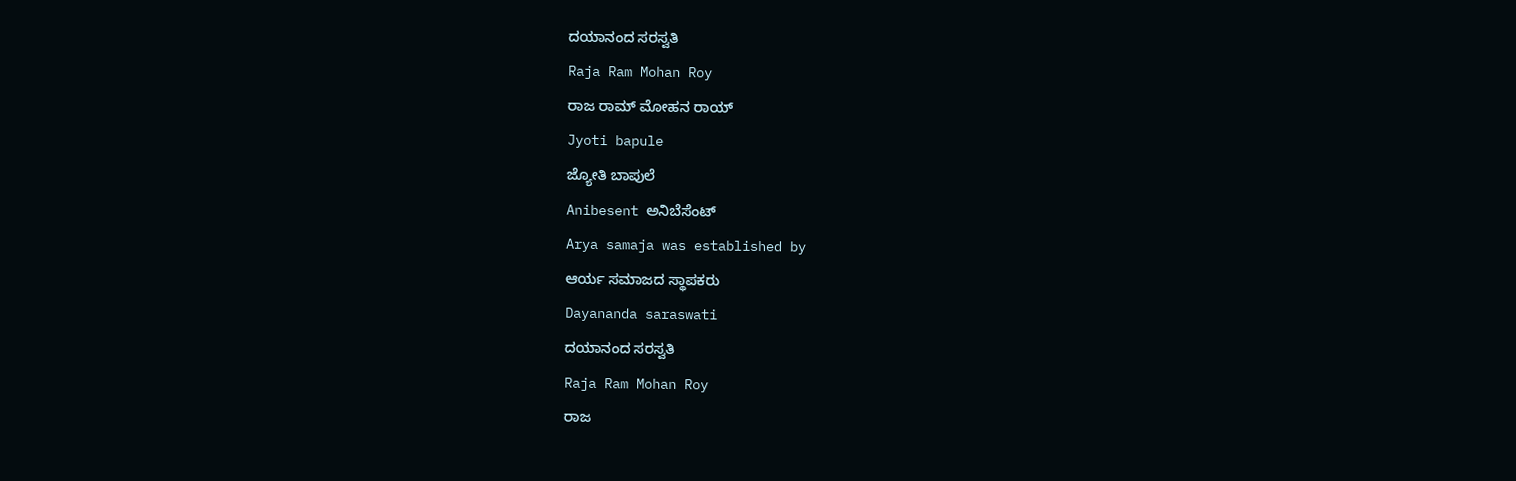ದಯಾನಂದ ಸರಸ್ವತಿ
Raja Ram Mohan Roy
ರಾಜ ರಾಮ್ ಮೋಹನ ರಾಯ್
Jyoti bapule
ಜ್ಯೋತಿ ಬಾಪುಲೆ
Anibesent ಅನಿಬೆಸೆಂಟ್
Arya samaja was established by
ಆರ್ಯ ಸಮಾಜದ ಸ್ಥಾಪಕರು
Dayananda saraswati
ದಯಾನಂದ ಸರಸ್ವತಿ
Raja Ram Mohan Roy
ರಾಜ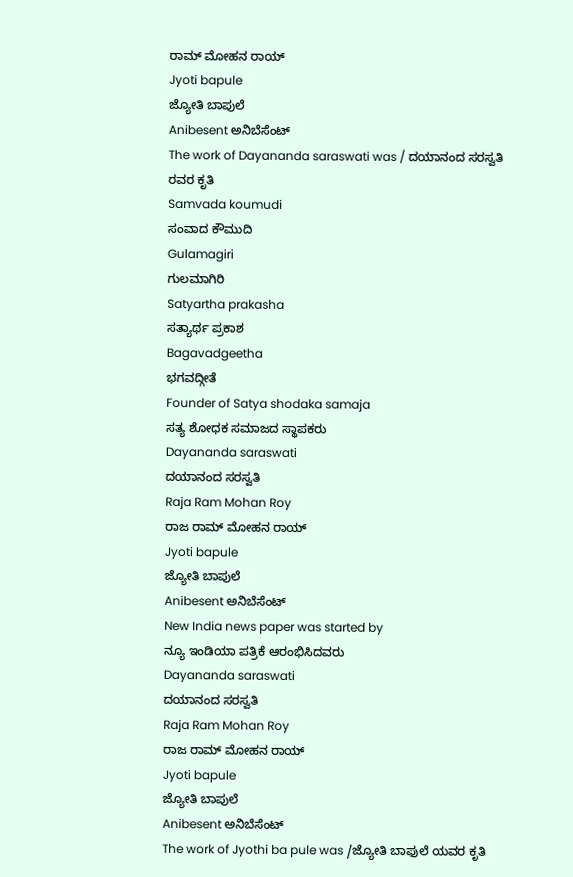ರಾಮ್ ಮೋಹನ ರಾಯ್
Jyoti bapule
ಜ್ಯೋತಿ ಬಾಪುಲೆ
Anibesent ಅನಿಬೆಸೆಂಟ್
The work of Dayananda saraswati was / ದಯಾನಂದ ಸರಸ್ವತಿ ರವರ ಕೃತಿ
Samvada koumudi
ಸಂವಾದ ಕೌಮುದಿ
Gulamagiri
ಗುಲಮಾಗಿರಿ
Satyartha prakasha
ಸತ್ಯಾರ್ಥ ಪ್ರಕಾಶ
Bagavadgeetha
ಭಗವದ್ಗೀತೆ
Founder of Satya shodaka samaja
ಸತ್ಯ ಶೋಧಕ ಸಮಾಜದ ಸ್ಥಾಪಕರು
Dayananda saraswati
ದಯಾನಂದ ಸರಸ್ವತಿ
Raja Ram Mohan Roy
ರಾಜ ರಾಮ್ ಮೋಹನ ರಾಯ್
Jyoti bapule
ಜ್ಯೋತಿ ಬಾಪುಲೆ
Anibesent ಅನಿಬೆಸೆಂಟ್
New India news paper was started by
ನ್ಯೂ ಇಂಡಿಯಾ ಪತ್ರಿಕೆ ಆರಂಭಿಸಿದವರು
Dayananda saraswati
ದಯಾನಂದ ಸರಸ್ವತಿ
Raja Ram Mohan Roy
ರಾಜ ರಾಮ್ ಮೋಹನ ರಾಯ್
Jyoti bapule
ಜ್ಯೋತಿ ಬಾಪುಲೆ
Anibesent ಅನಿಬೆಸೆಂಟ್
The work of Jyothi ba pule was /ಜ್ಯೋತಿ ಬಾಫುಲೆ ಯವರ ಕೃತಿ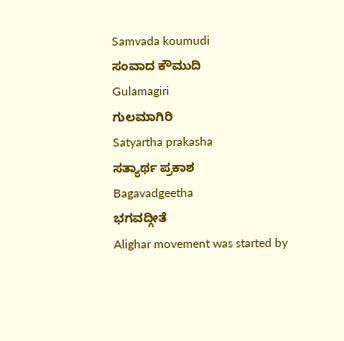Samvada koumudi
ಸಂವಾದ ಕೌಮುದಿ
Gulamagiri
ಗುಲಮಾಗಿರಿ
Satyartha prakasha
ಸತ್ಯಾರ್ಥ ಪ್ರಕಾಶ
Bagavadgeetha
ಭಗವದ್ಗೀತೆ
Alighar movement was started by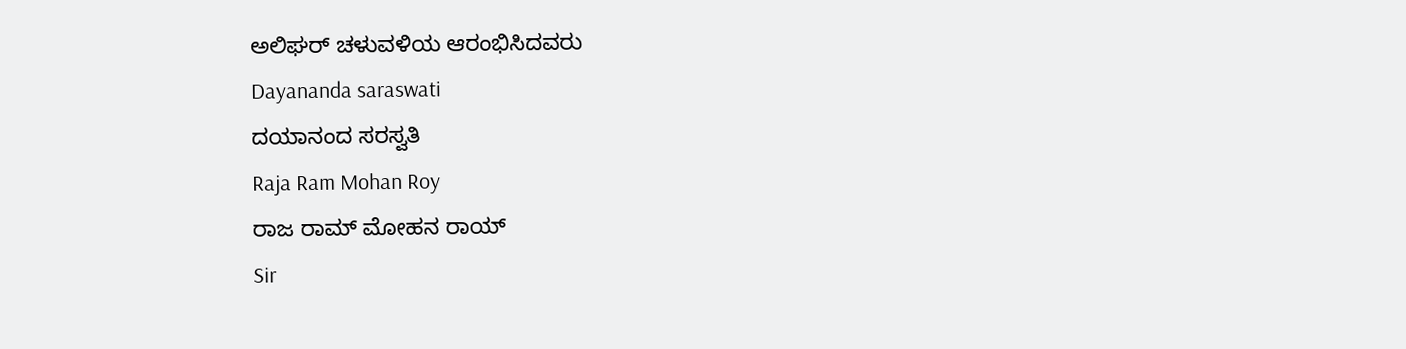ಅಲಿಘರ್ ಚಳುವಳಿಯ ಆರಂಭಿಸಿದವರು
Dayananda saraswati
ದಯಾನಂದ ಸರಸ್ವತಿ
Raja Ram Mohan Roy
ರಾಜ ರಾಮ್ ಮೋಹನ ರಾಯ್
Sir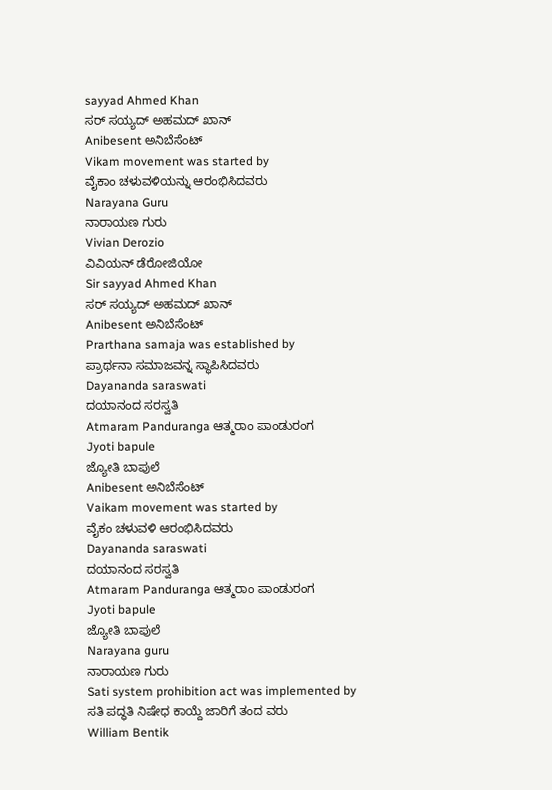sayyad Ahmed Khan
ಸರ್ ಸಯ್ಯದ್ ಅಹಮದ್ ಖಾನ್
Anibesent ಅನಿಬೆಸೆಂಟ್
Vikam movement was started by
ವೈಕಾಂ ಚಳುವಳಿಯನ್ನು ಆರಂಭಿಸಿದವರು
Narayana Guru
ನಾರಾಯಣ ಗುರು
Vivian Derozio
ವಿವಿಯನ್ ಡೆರೋಜಿಯೋ
Sir sayyad Ahmed Khan
ಸರ್ ಸಯ್ಯದ್ ಅಹಮದ್ ಖಾನ್
Anibesent ಅನಿಬೆಸೆಂಟ್
Prarthana samaja was established by
ಪ್ರಾರ್ಥನಾ ಸಮಾಜವನ್ನ ಸ್ಥಾಪಿಸಿದವರು
Dayananda saraswati
ದಯಾನಂದ ಸರಸ್ವತಿ
Atmaram Panduranga ಆತ್ಮರಾಂ ಪಾಂಡುರಂಗ
Jyoti bapule
ಜ್ಯೋತಿ ಬಾಪುಲೆ
Anibesent ಅನಿಬೆಸೆಂಟ್
Vaikam movement was started by
ವೈಕಂ ಚಳುವಳಿ ಆರಂಭಿಸಿದವರು
Dayananda saraswati
ದಯಾನಂದ ಸರಸ್ವತಿ
Atmaram Panduranga ಆತ್ಮರಾಂ ಪಾಂಡುರಂಗ
Jyoti bapule
ಜ್ಯೋತಿ ಬಾಪುಲೆ
Narayana guru
ನಾರಾಯಣ ಗುರು
Sati system prohibition act was implemented by
ಸತಿ ಪದ್ಧತಿ ನಿಷೇಧ ಕಾಯ್ದೆ ಜಾರಿಗೆ ತಂದ ವರು
William Bentik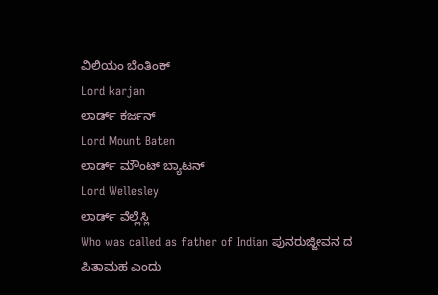ವಿಲಿಯಂ ಬೆಂತಿಂಕ್
Lord karjan
ಲಾರ್ಡ್ ಕರ್ಜನ್
Lord Mount Baten
ಲಾರ್ಡ್ ಮೌಂಟ್ ಬ್ಯಾಟನ್
Lord Wellesley
ಲಾರ್ಡ್ ವೆಲ್ಲೆಸ್ಲಿ
Who was called as father of Indian ಪುನರುಜ್ಜೀವನ ದ ಪಿತಾಮಹ ಎಂದು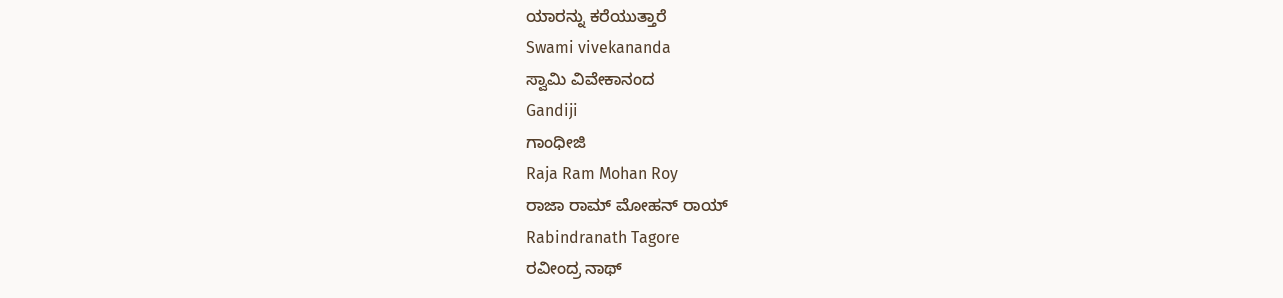ಯಾರನ್ನು ಕರೆಯುತ್ತಾರೆ
Swami vivekananda
ಸ್ವಾಮಿ ವಿವೇಕಾನಂದ
Gandiji
ಗಾಂಧೀಜಿ
Raja Ram Mohan Roy
ರಾಜಾ ರಾಮ್ ಮೋಹನ್ ರಾಯ್
Rabindranath Tagore
ರವೀಂದ್ರ ನಾಥ್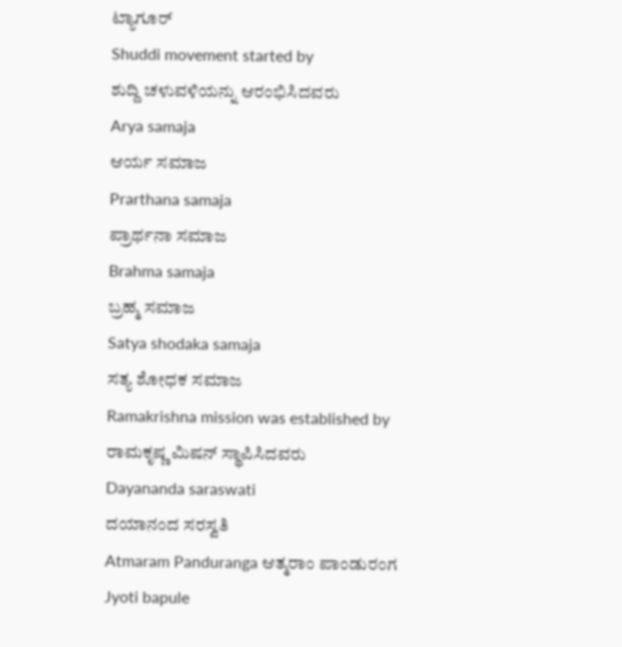ಟ್ಯಾಗೂರ್
Shuddi movement started by
ಶುದ್ದಿ ಚಳುವಳಿಯನ್ನು ಆರಂಭಿಸಿದವರು
Arya samaja
ಆರ್ಯ ಸಮಾಜ
Prarthana samaja
ಪ್ರಾರ್ಥನಾ ಸಮಾಜ
Brahma samaja
ಬ್ರಹ್ಮ ಸಮಾಜ
Satya shodaka samaja
ಸತ್ಯ ಶೋಧಕ ಸಮಾಜ
Ramakrishna mission was established by
ರಾಮಕೃಷ್ಣ ಮಿಷನ್ ಸ್ಥಾಪಿಸಿದವರು
Dayananda saraswati
ದಯಾನಂದ ಸರಸ್ವತಿ
Atmaram Panduranga ಆತ್ಮರಾಂ ಪಾಂಡುರಂಗ
Jyoti bapule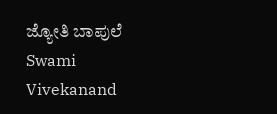ಜ್ಯೋತಿ ಬಾಪುಲೆ
Swami Vivekanand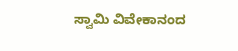ಸ್ವಾಮಿ ವಿವೇಕಾನಂದ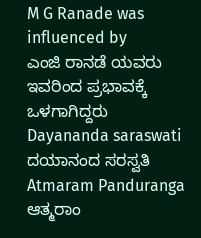M G Ranade was influenced by
ಎಂಜಿ ರಾನಡೆ ಯವರು ಇವರಿಂದ ಪ್ರಭಾವಕ್ಕೆ ಒಳಗಾಗಿದ್ದರು
Dayananda saraswati
ದಯಾನಂದ ಸರಸ್ವತಿ
Atmaram Panduranga ಆತ್ಮರಾಂ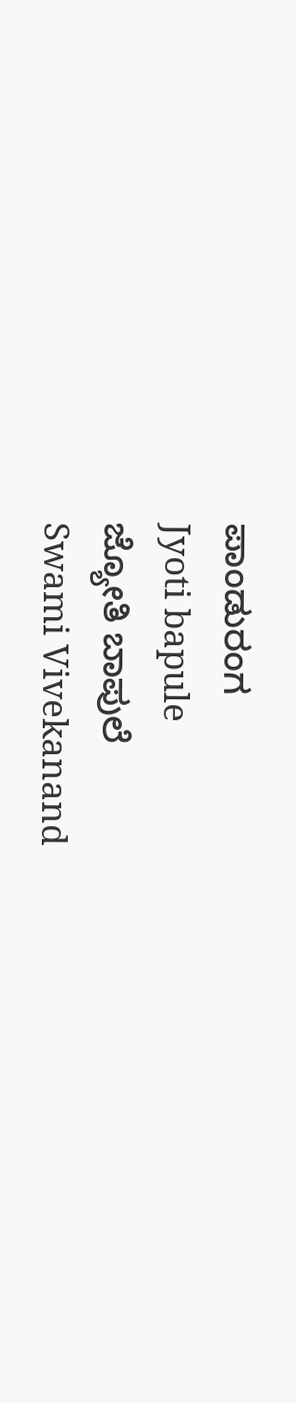ಪಾಂಡುರಂಗ
Jyoti bapule
ಜ್ಯೋತಿ ಬಾಪುಲೆ
Swami Vivekanand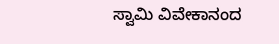ಸ್ವಾಮಿ ವಿವೇಕಾನಂದ